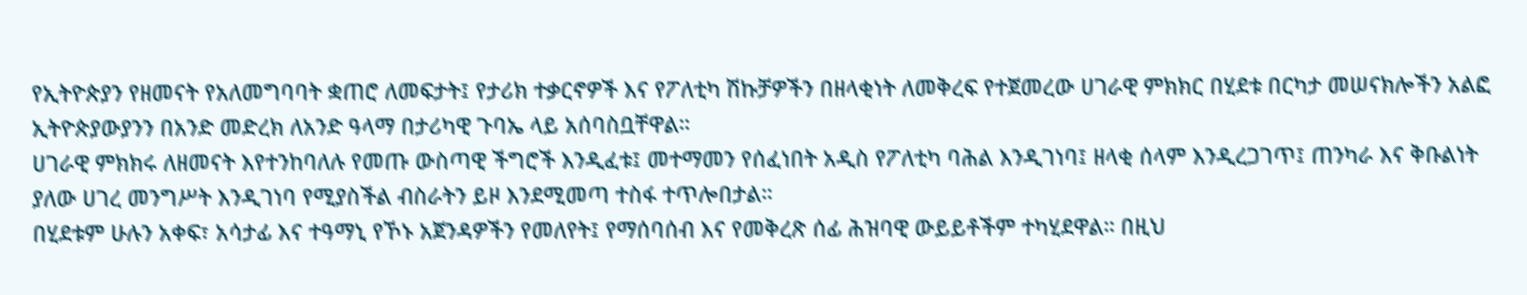የኢትዮጵያን የዘመናት የአለመግባባት ቋጠሮ ለመፍታት፤ የታሪክ ተቃርኖዎች እና የፖለቲካ ሽኩቻዎችን በዘላቂነት ለመቅረፍ የተጀመረው ሀገራዊ ምክክር በሂደቱ በርካታ መሠናክሎችን አልፎ ኢትዮጵያውያንን በአንድ መድረክ ለአንድ ዓላማ በታሪካዊ ጉባኤ ላይ አሰባስቧቸዋል።
ሀገራዊ ምክክሩ ለዘመናት እየተንከባለሉ የመጡ ውስጣዊ ችግሮች እንዲፈቱ፤ መተማመን የሰፈነበት አዲስ የፖለቲካ ባሕል እንዲገነባ፤ ዘላቂ ሰላም እንዲረጋገጥ፤ ጠንካራ እና ቅቡልነት ያለው ሀገረ መንግሥት እንዲገነባ የሚያስችል ብስራትን ይዞ እንደሚመጣ ተስፋ ተጥሎበታል።
በሂደቱም ሁሉን አቀፍ፣ አሳታፊ እና ተዓማኒ የኾኑ አጀንዳዎችን የመለየት፤ የማሰባሰብ እና የመቅረጽ ሰፊ ሕዝባዊ ውይይቶችም ተካሂደዋል። በዚህ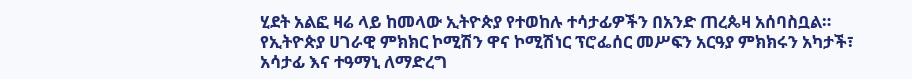ሂደት አልፎ ዛሬ ላይ ከመላው ኢትዮጵያ የተወከሉ ተሳታፊዎችን በአንድ ጠረጴዛ አሰባስቧል።
የኢትዮጵያ ሀገራዊ ምክክር ኮሚሽን ዋና ኮሚሽነር ፕሮፌሰር መሥፍን አርዓያ ምክክሩን አካታች፣ አሳታፊ እና ተዓማኒ ለማድረግ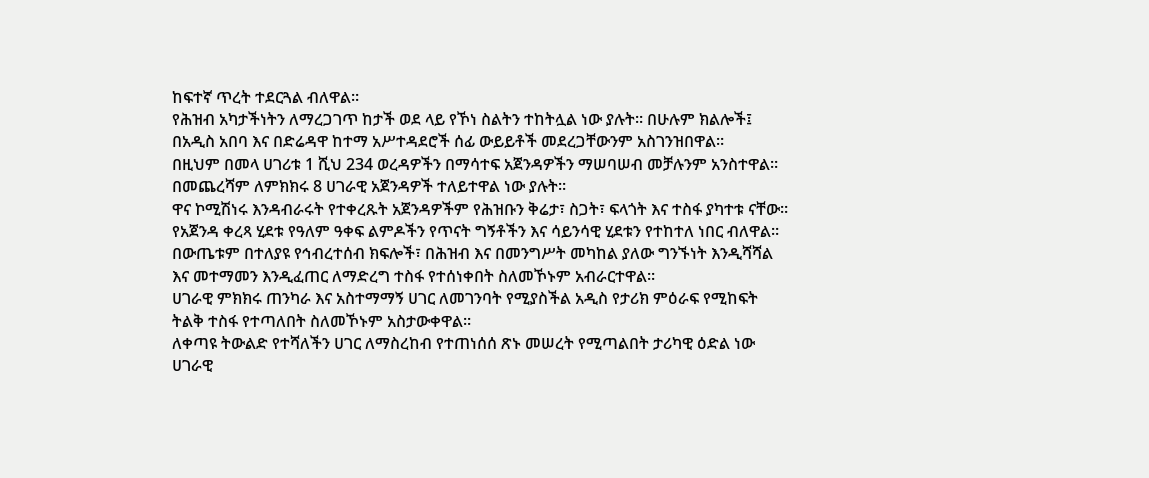ከፍተኛ ጥረት ተደርጓል ብለዋል።
የሕዝብ አካታችነትን ለማረጋገጥ ከታች ወደ ላይ የኾነ ስልትን ተከትሏል ነው ያሉት። በሁሉም ክልሎች፤ በአዲስ አበባ እና በድሬዳዋ ከተማ አሥተዳደሮች ሰፊ ውይይቶች መደረጋቸውንም አስገንዝበዋል።
በዚህም በመላ ሀገሪቱ 1 ሺህ 234 ወረዳዎችን በማሳተፍ አጀንዳዎችን ማሠባሠብ መቻሉንም አንስተዋል። በመጨረሻም ለምክክሩ 8 ሀገራዊ አጀንዳዎች ተለይተዋል ነው ያሉት።
ዋና ኮሚሽነሩ እንዳብራሩት የተቀረጹት አጀንዳዎችም የሕዝቡን ቅሬታ፣ ስጋት፣ ፍላጎት እና ተስፋ ያካተቱ ናቸው። የአጀንዳ ቀረጻ ሂደቱ የዓለም ዓቀፍ ልምዶችን የጥናት ግኝቶችን እና ሳይንሳዊ ሂደቱን የተከተለ ነበር ብለዋል።
በውጤቱም በተለያዩ የኅብረተሰብ ክፍሎች፣ በሕዝብ እና በመንግሥት መካከል ያለው ግንኙነት እንዲሻሻል እና መተማመን እንዲፈጠር ለማድረግ ተስፋ የተሰነቀበት ስለመኾኑም አብራርተዋል።
ሀገራዊ ምክክሩ ጠንካራ እና አስተማማኝ ሀገር ለመገንባት የሚያስችል አዲስ የታሪክ ምዕራፍ የሚከፍት ትልቅ ተስፋ የተጣለበት ስለመኾኑም አስታውቀዋል።
ለቀጣዩ ትውልድ የተሻለችን ሀገር ለማስረከብ የተጠነሰሰ ጽኑ መሠረት የሚጣልበት ታሪካዊ ዕድል ነው ሀገራዊ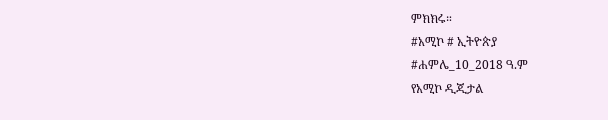ምክክሩ።
#አሚኮ # ኢትዮጵያ
#ሐምሌ_10_2018 ዓ.ም
የአሚኮ ዲጂታል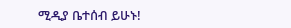ሚዲያ ቤተሰብ ይሁኑ!